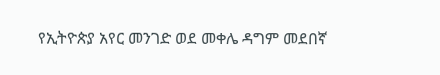የኢትዮጵያ አየር መንገድ ወደ መቀሌ ዳግም መደበኛ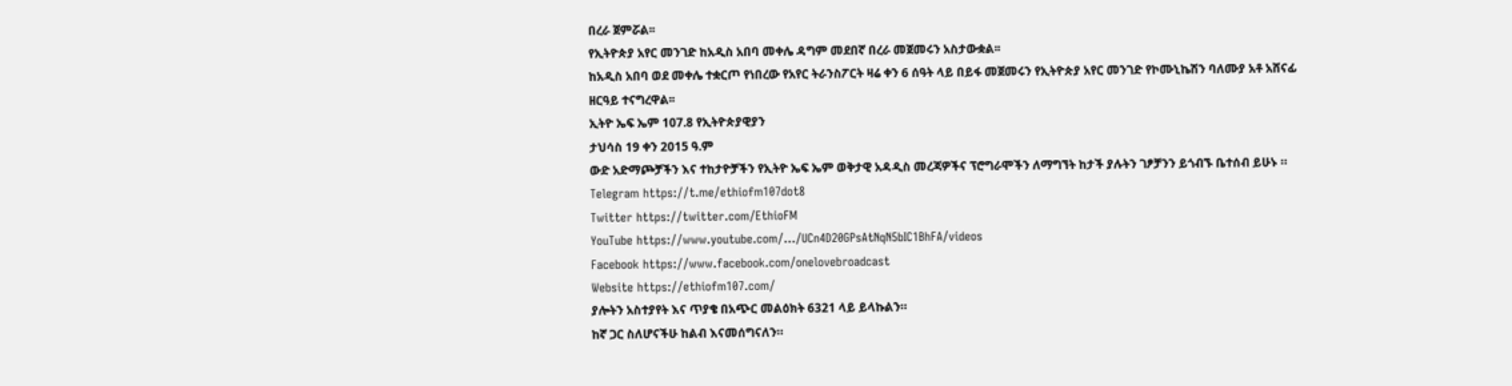በረራ ጀምሯል፡፡
የኢትዮጵያ አየር መንገድ ከአዲስ አበባ መቀሌ ዳግም መደበኛ በረራ መጀመሩን አስታውቋል፡፡
ከአዲስ አበባ ወደ መቀሌ ተቋርጦ የነበረው የአየር ትራንስፖርት ዛሬ ቀን 6 ሰዓት ላይ በይፋ መጀመሩን የኢትዮጵያ አየር መንገድ የኮሙኒኬሽን ባለሙያ አቶ አሸናፊ ዘርዓይ ተናግረዋል፡፡
ኢትዮ ኤፍ ኤም 107.8 የኢትዮጵያዊያን
ታህሳስ 19 ቀን 2015 ዓ.ም
ውድ አድማጮቻችን እና ተከታዮቻችን የኢትዮ ኤፍ ኤም ወቅታዊ አዳዲስ መረጃዎችና ፕሮግራሞችን ለማግኘት ከታች ያሉትን ገፆቻንን ይጎብኙ ቤተሰብ ይሁኑ ።
Telegram https://t.me/ethiofm107dot8
Twitter https://twitter.com/EthioFM
YouTube https://www.youtube.com/…/UCn4D20GPsAtNqN5bIC1BhFA/videos
Facebook https://www.facebook.com/onelovebroadcast
Website https://ethiofm107.com/
ያሎትን አስተያየት እና ጥያቄ በአጭር መልዕክት 6321 ላይ ይላኩልን።
ከኛ ጋር ስለሆናችሁ ከልብ እናመሰግናለን።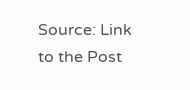Source: Link to the Post